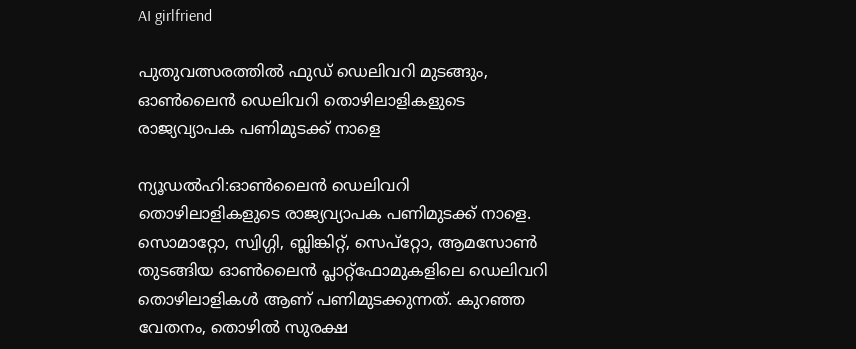AI girlfriend

പുതുവത്സരത്തിൽ ഫുഡ് ഡെലിവറി മുടങ്ങും, ഓൺലൈൻ ഡെലിവറി തൊഴിലാളികളുടെ രാജ്യവ്യാപക പണിമുടക്ക് നാളെ

ന്യൂഡൽഹി:ഓൺലൈൻ ഡെലിവറി തൊഴിലാളികളുടെ രാജ്യവ്യാപക പണിമുടക്ക് നാളെ. സൊമാറ്റോ, സ്വിഗ്ഗി, ബ്ലിങ്കിറ്റ്, സെപ്‌റ്റോ, ആമസോൺ തുടങ്ങിയ ഓൺലൈൻ പ്ലാറ്റ്‌ഫോമുകളിലെ ഡെലിവറി തൊഴിലാളികൾ ആണ് പണിമുടക്കുന്നത്. കുറഞ്ഞ വേതനം, തൊഴിൽ സുരക്ഷ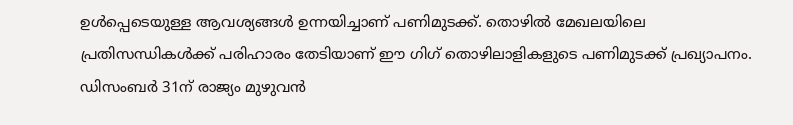ഉൾപ്പെടെയുള്ള ആവശ്യങ്ങൾ ഉന്നയിച്ചാണ് പണിമുടക്ക്. തൊഴിൽ മേഖലയിലെ പ്രതിസന്ധികൾക്ക് പരിഹാരം തേടിയാണ് ഈ ഗിഗ് തൊഴിലാളികളുടെ പണിമുടക്ക് പ്രഖ്യാപനം. ഡിസംബർ 31ന് രാജ്യം മുഴുവൻ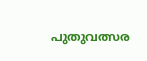പുതുവത്സര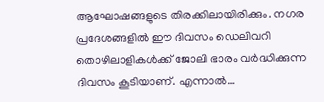ആഘോഷങ്ങളുടെ തിരക്കിലായിരിക്കും. നഗര പ്രദേശങ്ങളിൽ ഈ ദിവസം ഡെലിവറി തൊഴിലാളികൾക്ക് ജോലി ഭാരം വർദ്ധിക്കുന്ന ദിവസം കൂടിയാണ്. എന്നാൽ…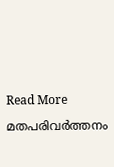Read More

മതപരിവര്‍ത്തനം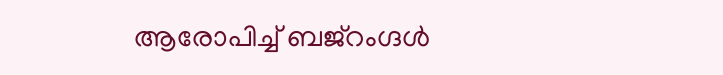ആരോപിച്ച് ബജ്റംഗ്ദൾ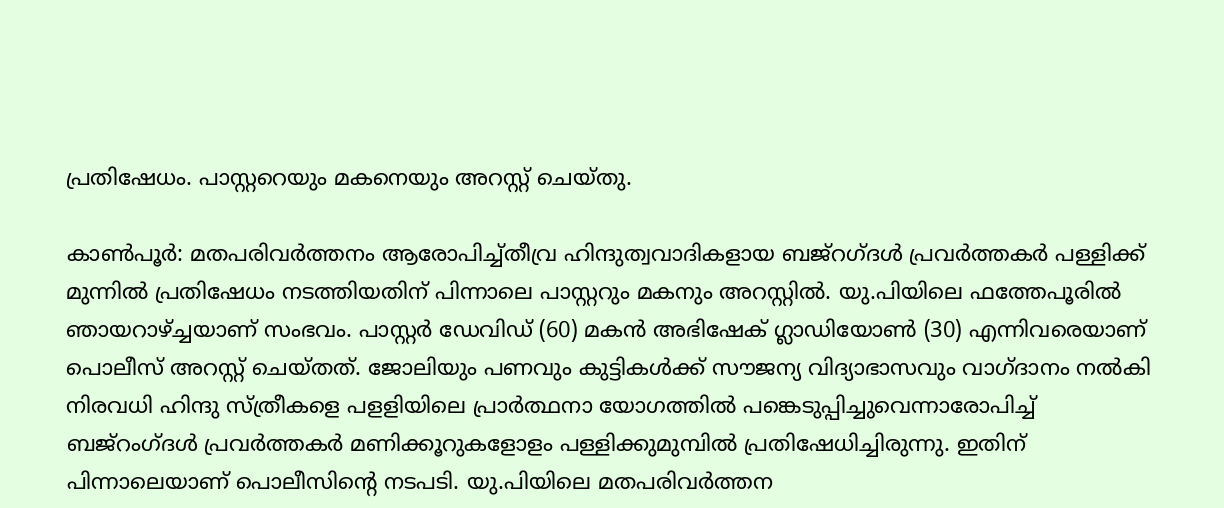പ്രതിഷേധം. പാസ്റ്ററെയും മകനെയും അറസ്റ്റ് ചെയ്തു.

കാണ്‍പൂര്‍: മതപരിവര്‍ത്തനം ആരോപിച്ച്തീവ്ര ഹിന്ദുത്വവാദികളായ ബജ്‌റഗ്ദള്‍ പ്രവര്‍ത്തകര്‍ പള്ളിക്ക് മുന്നില്‍ പ്രതിഷേധം നടത്തിയതിന് പിന്നാലെ പാസ്റ്ററും മകനും അറസ്റ്റില്‍. യു.പിയിലെ ഫത്തേപൂരില്‍ ഞായറാഴ്ച്ചയാണ് സംഭവം. പാസ്റ്റര്‍ ഡേവിഡ് (60) മകന്‍ അഭിഷേക് ഗ്ലാഡിയോണ്‍ (30) എന്നിവരെയാണ് പൊലീസ് അറസ്റ്റ് ചെയ്തത്. ജോലിയും പണവും കുട്ടികള്‍ക്ക് സൗജന്യ വിദ്യാഭാസവും വാഗ്ദാനം നല്‍കി നിരവധി ഹിന്ദു സ്ത്രീകളെ പളളിയിലെ പ്രാര്‍ത്ഥനാ യോഗത്തില്‍ പങ്കെടുപ്പിച്ചുവെന്നാരോപിച്ച് ബജ്‌റംഗ്ദള്‍ പ്രവര്‍ത്തകര്‍ മണിക്കൂറുകളോളം പള്ളിക്കുമുമ്പില്‍ പ്രതിഷേധിച്ചിരുന്നു. ഇതിന് പിന്നാലെയാണ് പൊലീസിന്റെ നടപടി. യു.പിയിലെ മതപരിവര്‍ത്തന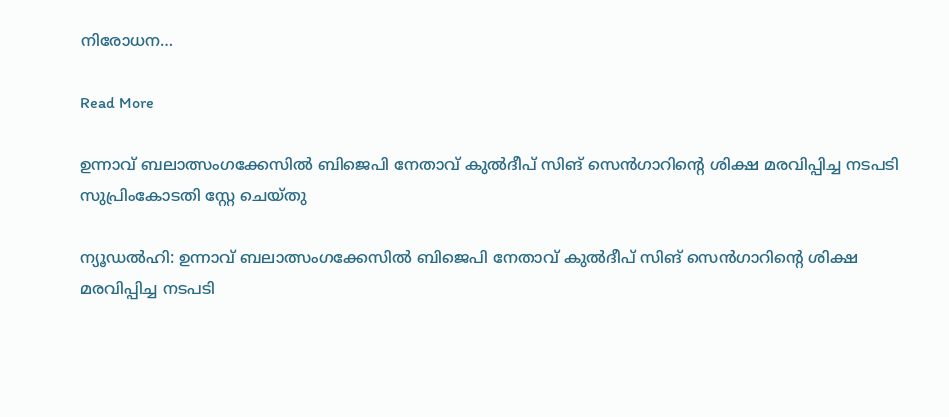നിരോധന…

Read More

ഉന്നാവ് ബലാത്സംഗക്കേസിൽ ബിജെപി നേതാവ് കുൽദീപ് സിങ് സെൻഗാറിന്റെ ശിക്ഷ മരവിപ്പിച്ച നടപടി സുപ്രിംകോടതി സ്റ്റേ ചെയ്തു

ന്യൂഡൽഹി: ഉന്നാവ് ബലാത്സംഗക്കേസിൽ ബിജെപി നേതാവ് കുൽദീപ് സിങ് സെൻഗാറിന്റെ ശിക്ഷ മരവിപ്പിച്ച നടപടി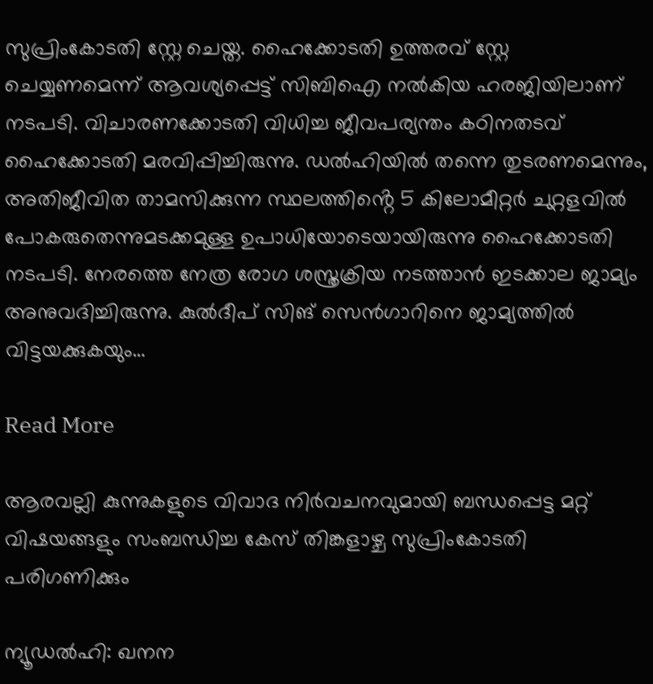സുപ്രിംകോടതി സ്റ്റേ ചെയ്ത. ഹൈക്കോടതി ഉത്തരവ് സ്റ്റേ ചെയ്യണമെന്ന് ആവശ്യപ്പെട്ട് സിബിഐ നൽകിയ ഹരജിയിലാണ് നടപടി. വിചാരണക്കോടതി വിധിച്ച ജീവപര്യന്തം കഠിനതടവ് ഹൈക്കോടതി മരവിപ്പിച്ചിരുന്നു. ഡൽഹിയിൽ തന്നെ തുടരണമെന്നും, അതിജീവിത താമസിക്കുന്ന സ്ഥലത്തിൻ്റെ 5 കിലോമീറ്റർ ചുറ്റളവിൽ പോകരുതെന്നുമടക്കമുള്ള ഉപാധിയോടെയായിരുന്നു ഹൈക്കോടതി നടപടി. നേരത്തെ നേത്ര രോഗ ശസ്ത്രക്രിയ നടത്താൻ ഇടക്കാല ജാമ്യം അനുവദിച്ചിരുന്നു. കുൽദീപ് സിങ് സെൻഗാറിനെ ജാമ്യത്തിൽ വിട്ടയക്കുകയും…

Read More

ആരവല്ലി കുന്നുകളുടെ വിവാദ നിർവചനവുമായി ബന്ധപ്പെട്ട മറ്റ് വിഷയങ്ങളും സംബന്ധിച്ച കേസ് തിങ്കളാഴ്ച സുപ്രിംകോടതി പരിഗണിക്കും

ന്യൂഡൽഹി: ഖനന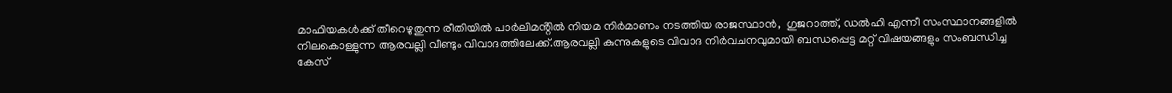മാഫിയകൾക്ക് തീറെഴുതുന്ന രീതിയിൽ പാർലിമൻ്റിൽ നിയമ നിർമാണം നടത്തിയ രാജസ്ഥാൻ,  ഗുജറാത്ത്, ഡൽഹി എന്നീ സംസ്ഥാനങ്ങളിൽ നിലകൊള്ളുന്ന ആരവല്ലി വീണ്ടും വിവാദത്തിലേക്ക്.ആരവല്ലി കുന്നുകളുടെ വിവാദ നിർവചനവുമായി ബന്ധപ്പെട്ട മറ്റ് വിഷയങ്ങളും സംബന്ധിച്ച കേസ്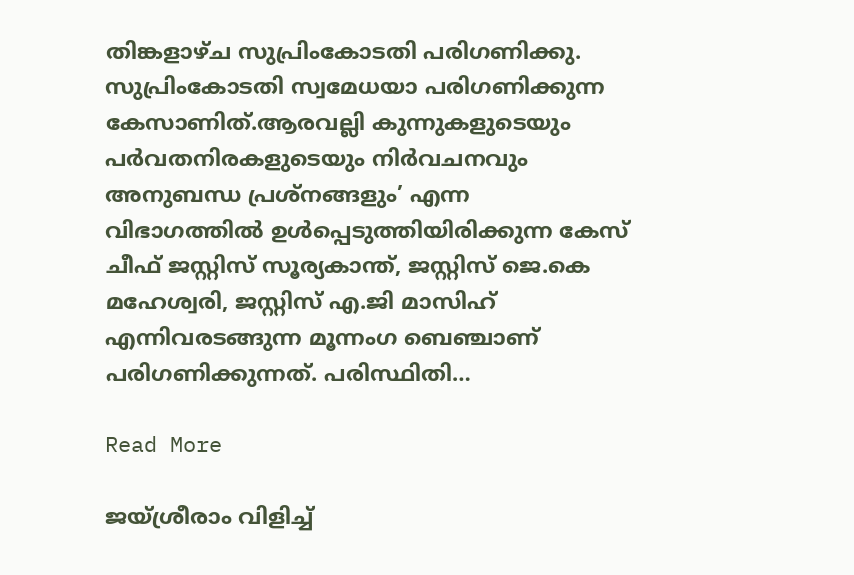തിങ്കളാഴ്ച സുപ്രിംകോടതി പരിഗണിക്കു. സുപ്രിംകോടതി സ്വമേധയാ പരിഗണിക്കുന്ന കേസാണിത്.ആരവല്ലി കുന്നുകളുടെയും പർവതനിരകളുടെയും നിർവചനവും അനുബന്ധ പ്രശ്നങ്ങളും’ എന്ന വിഭാഗത്തിൽ ഉൾപ്പെടുത്തിയിരിക്കുന്ന കേസ് ചീഫ് ജസ്റ്റിസ് സൂര്യകാന്ത്, ജസ്റ്റിസ് ജെ.കെ മഹേശ്വരി, ജസ്റ്റിസ് എ.ജി മാസിഹ് എന്നിവരടങ്ങുന്ന മൂന്നംഗ ബെഞ്ചാണ് പരിഗണിക്കുന്നത്. പരിസ്ഥിതി…

Read More

ജയ്ശ്രീരാം വിളിച്ച്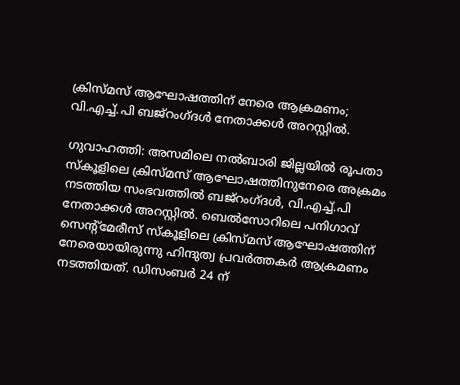ക്രിസ്മസ് ആഘോഷത്തിന് നേരെ ആക്രമണം; വി.എച്ച്.പി ബജ്‌റംഗ്ദള്‍ നേതാക്കള്‍ അറസ്റ്റില്‍.

ഗുവാഹത്തി: അസമിലെ നല്‍ബാരി ജില്ലയില്‍ രൂപതാ സ്‌കൂളിലെ ക്രിസ്മസ് ആഘോഷത്തിനുനേരെ അക്രമം നടത്തിയ സംഭവത്തില്‍ ബജ്‌റംഗ്ദള്‍, വി.എച്ച്.പി നേതാക്കള്‍ അറസ്റ്റില്‍. ബെല്‍സോറിലെ പനിഗാവ് സെന്റ്‌മേരീസ് സ്‌കൂളിലെ ക്രിസ്മസ് ആഘോഷത്തിന് നേരെയായിരുന്നു ഹിന്ദുത്വ പ്രവര്‍ത്തകര്‍ ആക്രമണം നടത്തിയത്. ഡിസംബര്‍ 24 ന്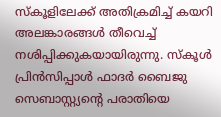സ്‌കൂളിലേക്ക് അതിക്രമിച്ച് കയറി അലങ്കാരങ്ങള്‍ തീവെച്ച് നശിപ്പിക്കുകയായിരുന്നു. സ്‌കൂള്‍ പ്രിന്‍സിപ്പാള്‍ ഫാദര്‍ ബൈജു സെബാസ്റ്റ്യന്റെ പരാതിയെ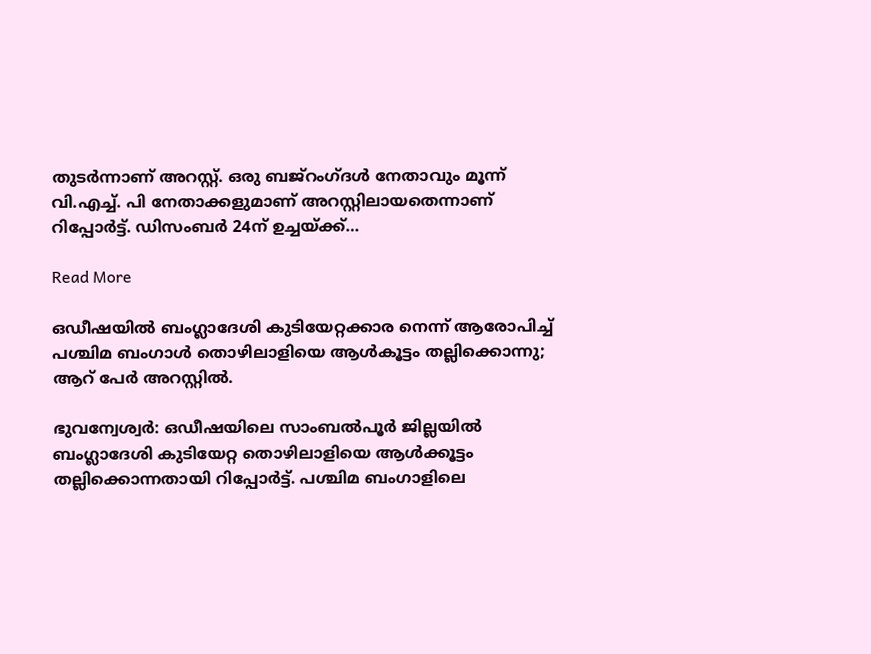തുടര്‍ന്നാണ് അറസ്റ്റ്. ഒരു ബജ്‌റംഗ്ദള്‍ നേതാവും മൂന്ന് വി.എച്ച്. പി നേതാക്കളുമാണ് അറസ്റ്റിലായതെന്നാണ് റിപ്പോര്‍ട്ട്. ഡിസംബര്‍ 24ന് ഉച്ചയ്ക്ക്…

Read More

ഒഡീഷയിൽ ബംഗ്ലാദേശി കുടിയേറ്റക്കാര നെന്ന് ആരോപിച്ച് പശ്ചിമ ബംഗാൾ തൊഴിലാളിയെ ആൾകൂട്ടം തല്ലിക്കൊന്നു; ആറ് പേർ അറസ്റ്റിൽ.

ഭുവന്വേശ്വർ: ഒഡീഷയിലെ സാംബൽപൂർ ജില്ലയിൽ ബംഗ്ലാദേശി കുടിയേറ്റ തൊഴിലാളിയെ ആൾക്കൂട്ടം തല്ലിക്കൊന്നതായി റിപ്പോർട്ട്. പശ്ചിമ ബംഗാളിലെ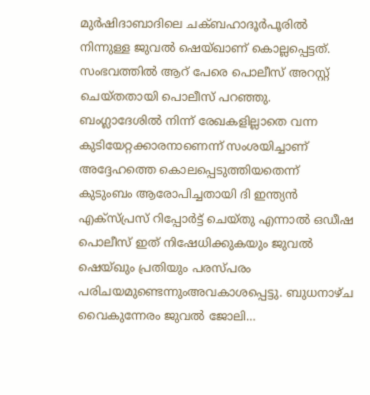മുർഷിദാബാദിലെ ചക്ബഹാദൂർപൂരിൽ നിന്നുള്ള ജുവൽ ഷെയ്ഖാണ് കൊല്ലപ്പെട്ടത്. സംഭവത്തിൽ ആറ് പേരെ പൊലീസ് അറസ്റ്റ് ചെയ്തതായി പൊലീസ് പറഞ്ഞു. ബംഗ്ലാദേശിൽ നിന്ന് രേഖകളില്ലാതെ വന്ന കുടിയേറ്റക്കാരനാണെന്ന് സംശയിച്ചാണ് അദ്ദേഹത്തെ കൊലപ്പെടുത്തിയതെന്ന് കുടുംബം ആരോപിച്ചതായി ദി ഇന്ത്യൻ എക്സ്പ്രസ് റിപ്പോർട്ട് ചെയ്തു എന്നാൽ ഒഡീഷ പൊലീസ് ഇത് നിഷേധിക്കുകയും ജുവൽ ഷെയ്ഖും പ്രതിയും പരസ്പരം പരിചയമുണ്ടെന്നുംഅവകാശപ്പെട്ടു. ബുധനാഴ്ച വൈകുന്നേരം ജുവൽ ജോലി…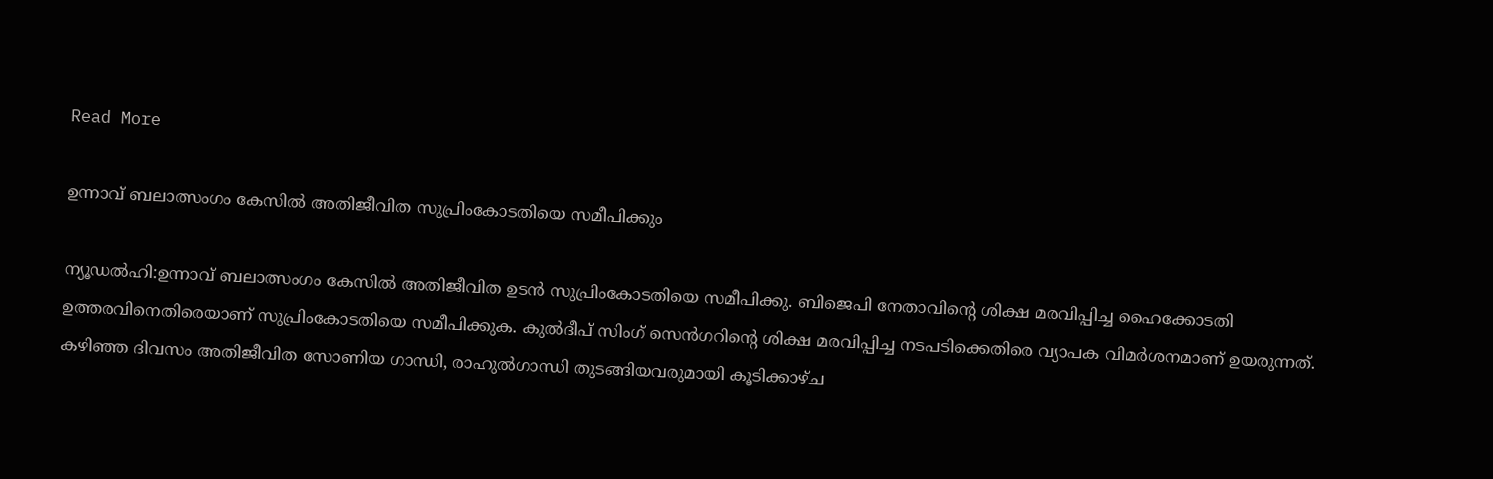Read More

ഉന്നാവ് ബലാത്സംഗം കേസിൽ അതിജീവിത സുപ്രിംകോടതിയെ സമീപിക്കും

ന്യൂഡൽഹി:ഉന്നാവ് ബലാത്സംഗം കേസിൽ അതിജീവിത ഉടൻ സുപ്രിംകോടതിയെ സമീപിക്കു. ബിജെപി നേതാവിന്റെ ശിക്ഷ മരവിപ്പിച്ച ഹൈക്കോടതി ഉത്തരവിനെതിരെയാണ് സുപ്രിംകോടതിയെ സമീപിക്കുക. കുൽദീപ് സിംഗ് സെൻഗറിന്റെ ശിക്ഷ മരവിപ്പിച്ച നടപടിക്കെതിരെ വ്യാപക വിമർശനമാണ് ഉയരുന്നത്. കഴിഞ്ഞ ദിവസം അതിജീവിത സോണിയ ഗാന്ധി, രാഹുൽഗാന്ധി തുടങ്ങിയവരുമായി കൂടിക്കാഴ്ച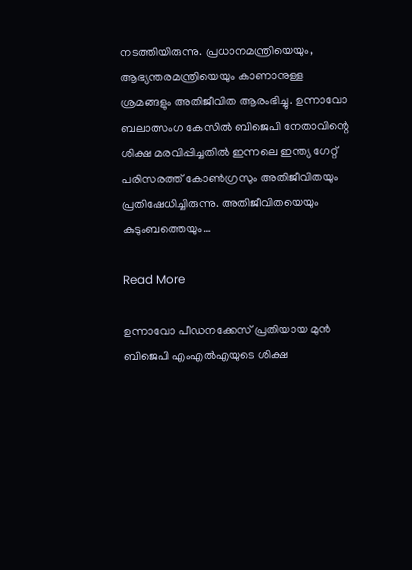നടത്തിയിരുന്നു. പ്രധാനമന്ത്രിയെയും, ആഭ്യന്തരമന്ത്രിയെയും കാണാനുള്ള ശ്രമങ്ങളും അതിജീവിത ആരംഭിച്ചു. ഉന്നാവോ ബലാത്സംഗ കേസിൽ ബിജെപി നേതാവിന്റെ ശിക്ഷ മരവിപ്പിച്ചതിൽ ഇന്നലെ ഇന്ത്യ ഗേറ്റ് പരിസരത്ത് കോൺഗ്രസും അതിജീവിതയും പ്രതിഷേധിച്ചിരുന്നു. അതിജീവിതയെയും കുടുംബത്തെയും…

Read More

ഉന്നാവോ പീഡനക്കേസ് പ്രതിയായ മുൻ ബിജെപി എംഎല്‍എയുടെ ശിക്ഷ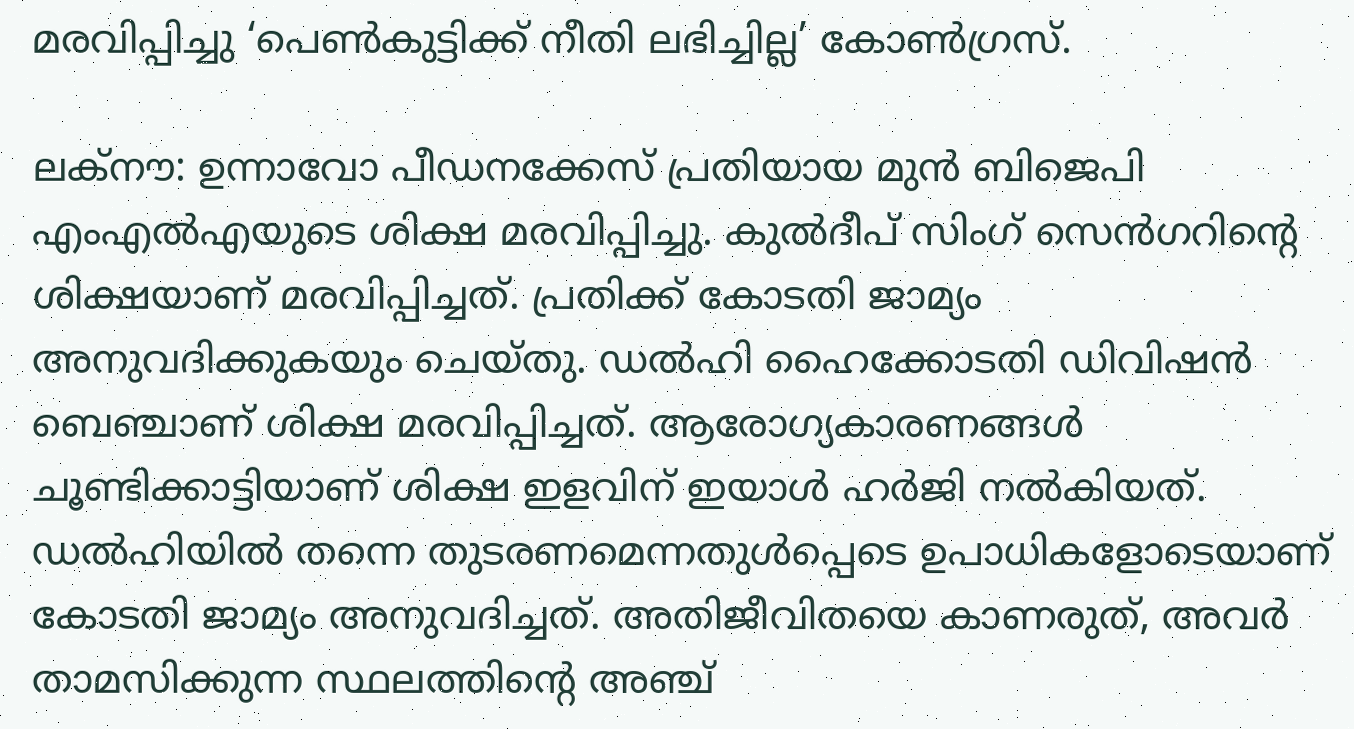മരവിപ്പിച്ചു ‘പെൺകുട്ടിക്ക് നീതി ലഭിച്ചില്ല’ കോൺഗ്രസ്.

ലക്‌നൗ: ഉന്നാവോ പീഡനക്കേസ് പ്രതിയായ മുൻ ബിജെപി എംഎല്‍എയുടെ ശിക്ഷ മരവിപ്പിച്ചു. കുല്‍ദീപ് സിംഗ് സെൻഗറിന്റെ ശിക്ഷയാണ് മരവിപ്പിച്ചത്. പ്രതിക്ക് കോടതി ജാമ്യം അനുവദിക്കുകയും ചെയ്തു. ഡല്‍ഹി ഹൈക്കോടതി ഡിവിഷന്‍ ബെഞ്ചാണ് ശിക്ഷ മരവിപ്പിച്ചത്. ആരോഗ്യകാരണങ്ങള്‍ ചൂണ്ടിക്കാട്ടിയാണ് ശിക്ഷ ഇളവിന് ഇയാള്‍ ഹര്‍ജി നല്‍കിയത്. ഡല്‍ഹിയില്‍ തന്നെ തുടരണമെന്നതുൾപ്പെടെ ഉപാധികളോടെയാണ് കോടതി ജാമ്യം അനുവദിച്ചത്. അതിജീവിതയെ കാണരുത്, അവര്‍ താമസിക്കുന്ന സ്ഥലത്തിന്റെ അഞ്ച്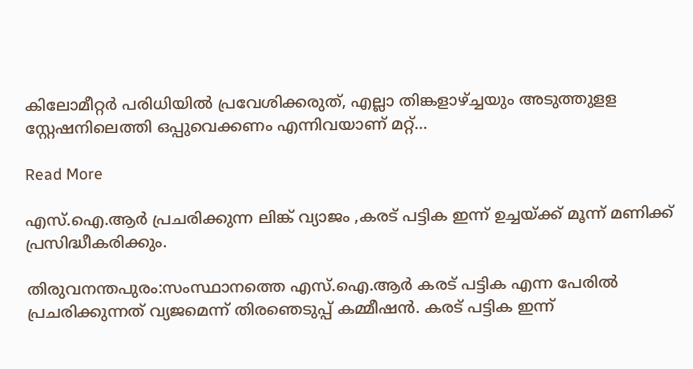കിലോമീറ്റര്‍ പരിധിയില്‍ പ്രവേശിക്കരുത്, എല്ലാ തിങ്കളാഴ്ച്ചയും അടുത്തുളള സ്റ്റേഷനിലെത്തി ഒപ്പുവെക്കണം എന്നിവയാണ് മറ്റ്…

Read More

എസ്.ഐ.ആർ പ്രചരിക്കുന്ന ലിങ്ക് വ്യാജം ,കരട് പട്ടിക ഇന്ന് ഉച്ചയ്ക്ക് മൂന്ന് മണിക്ക് പ്രസിദ്ധീകരിക്കും.

തിരുവനന്തപുരം:സംസ്ഥാനത്തെ എസ്.ഐ.ആർ കരട് പട്ടിക എന്ന പേരിൽ പ്രചരിക്കുന്നത് വ്യജമെന്ന് തിരഞെടുപ്പ് കമ്മീഷൻ. കരട് പട്ടിക ഇന്ന്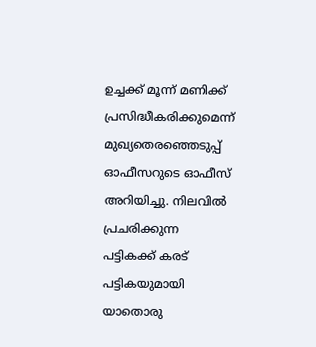ഉച്ചക്ക് മൂന്ന് മണിക്ക് പ്രസിദ്ധീകരിക്കുമെന്ന് മുഖ്യതെരഞ്ഞെടുപ്പ് ഓഫീസറുടെ ഓഫീസ് അറിയിച്ചു. നിലവിൽ പ്രചരിക്കുന്ന പട്ടികക്ക് കരട് പട്ടികയുമായി യാതൊരു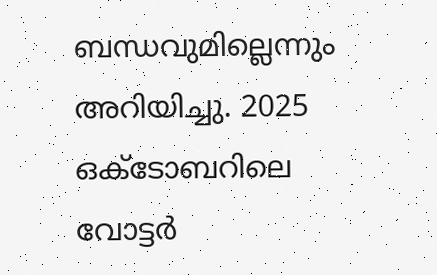ബന്ധവുമില്ലെന്നും അറിയിച്ചു. 2025 ഒക്ടോബറിലെ വോട്ടർ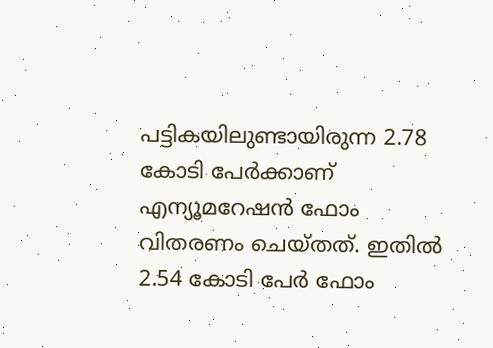പട്ടികയിലുണ്ടായിരുന്ന 2.78 കോടി പേർക്കാണ് എന്യൂമറേഷൻ ഫോം വിതരണം ചെയ്തത്. ഇതിൽ 2.54 കോടി പേർ ഫോം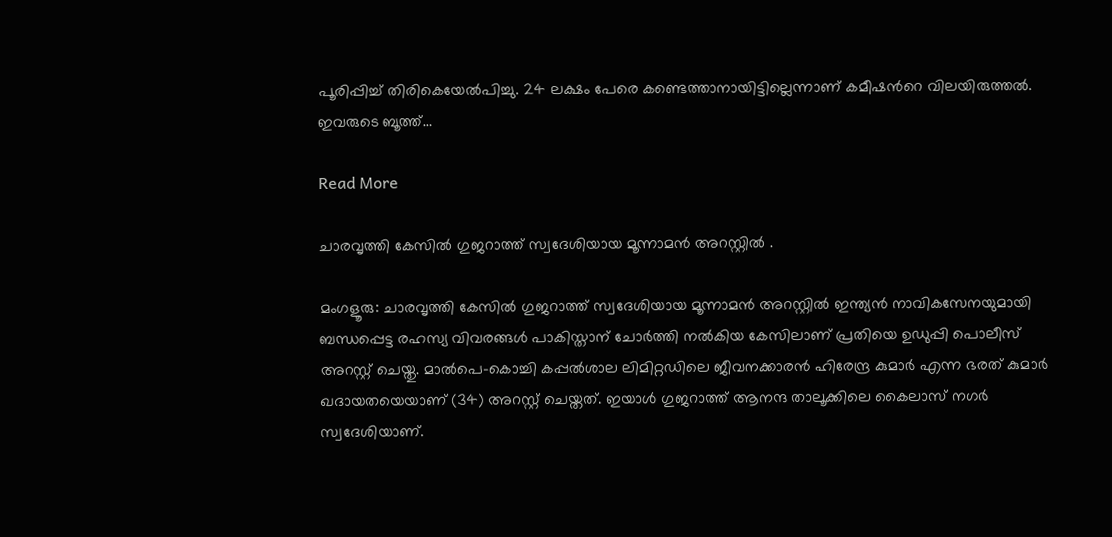പൂരിപ്പിച്ച് തിരികെയേൽപിച്ചു. 24 ലക്ഷം പേരെ കണ്ടെത്താനായിട്ടില്ലെന്നാണ് കമീഷന്‍റെ വിലയിരുത്തൽ. ഇവരുടെ ബൂത്ത്…

Read More

ചാരവൃത്തി കേസിൽ ഗുജറാത്ത് സ്വദേശിയായ മൂന്നാമൻ അറസ്റ്റിൽ .

മംഗളൂരു: ചാരവൃത്തി കേസിൽ ഗുജറാത്ത് സ്വദേശിയായ മൂന്നാമൻ അറസ്റ്റിൽ ഇന്ത്യൻ നാവികസേനയുമായി ബന്ധപ്പെട്ട രഹസ്യ വിവരങ്ങൾ പാകിസ്താന് ചോര്‍ത്തി നല്‍കിയ കേസിലാണ് പ്രതിയെ ഉഡുപ്പി പൊലീസ് അറസ്റ്റ് ചെയ്തു. മാൽപെ-കൊച്ചി കപ്പൽശാല ലിമിറ്റഡിലെ ജീവനക്കാരന്‍ ഹിരേന്ദ്ര കുമാർ എന്ന ഭരത് കുമാർ ഖദായതയെയാണ് (34) അറസ്റ്റ് ചെയ്തത്. ഇയാള്‍ ഗുജറാത്ത് ആനന്ദ താലൂക്കിലെ കൈലാസ് നഗര്‍ സ്വദേശിയാണ്.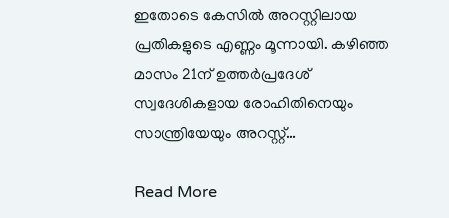ഇതോടെ കേസില്‍ അറസ്റ്റിലായ പ്രതികളുടെ എണ്ണം മൂന്നായി. കഴിഞ്ഞ മാസം 21ന് ഉത്തർപ്രദേശ് സ്വദേശികളായ രോഹിതിനെയും സാന്ത്രിയേയും അറസ്റ്റ്…

Read More